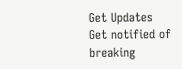Get Updates
Get notified of breaking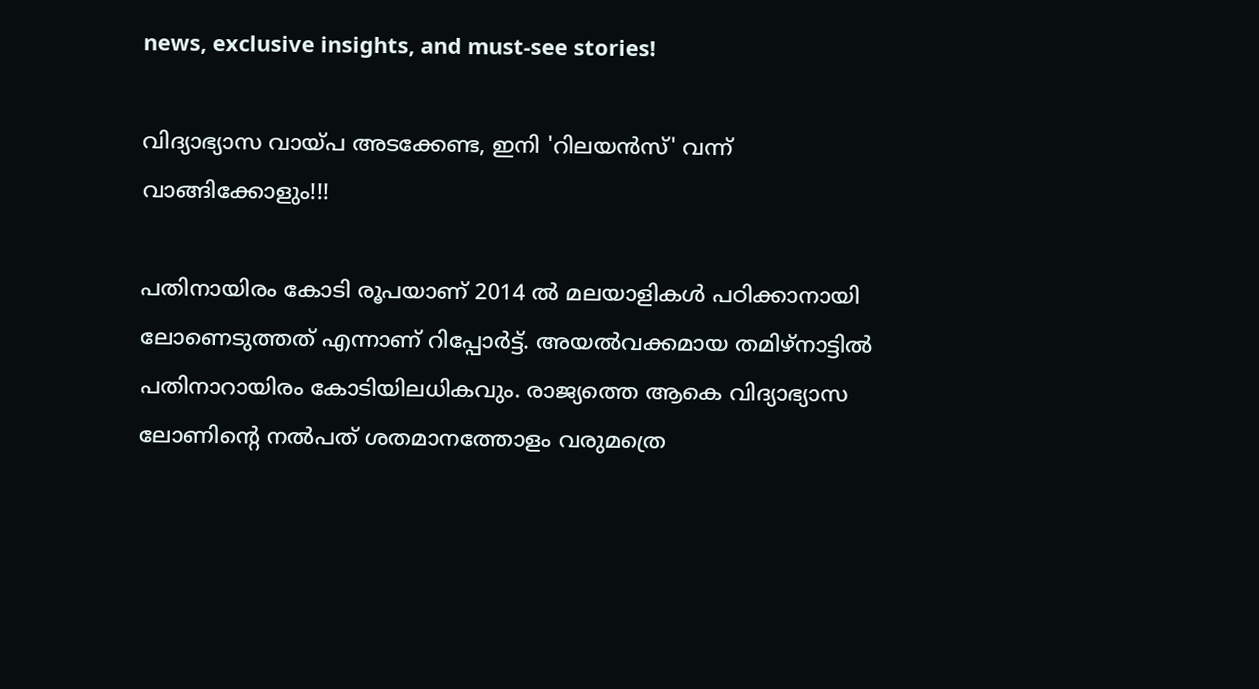news, exclusive insights, and must-see stories!

വിദ്യാഭ്യാസ വായ്പ അടക്കേണ്ട, ഇനി 'റിലയന്‍സ്' വന്ന് വാങ്ങിക്കോളും!!!

പതിനായിരം കോടി രൂപയാണ് 2014 ല്‍ മലയാളികള്‍ പഠിക്കാനായി ലോണെടുത്തത് എന്നാണ് റിപ്പോര്‍ട്ട്. അയല്‍വക്കമായ തമിഴ്‌നാട്ടില്‍ പതിനാറായിരം കോടിയിലധികവും. രാജ്യത്തെ ആകെ വിദ്യാഭ്യാസ ലോണിന്റെ നല്‍പത് ശതമാനത്തോളം വരുമത്രെ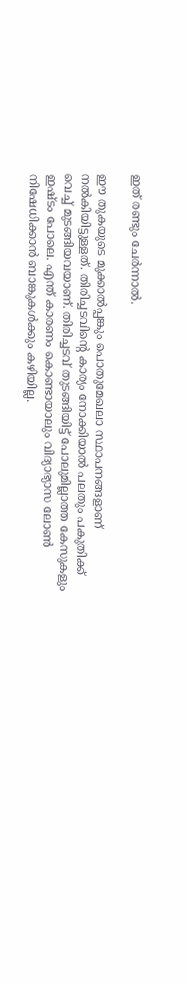ഇത് രണ്ടും ചേര്‍ന്നാല്‍.

ഈ തുകയുടെ മുക്കാല്‍പ്പങ്കും പൊതുമേഖലാ സ്ഥാപനങ്ങളാണ് നല്‍കിയിട്ടുള്ളത്. തിരിച്ചടവിന്റെ കാര്യം നോക്കിയാല്‍ പലതും പകുതിക്ക് വെച്ച് മുടങ്ങിയവയാണ്. തിരിച്ചടവ് തുടങ്ങിയിട്ട് പോലുമില്ലാത്ത കേസുകളും ഇഷ്ടം പോലെ. എന്ത് കാരണം കൊണ്ടായാലും വിദ്യാഭ്യാസ ലോണ്‍ നിഷേധിക്കാന്‍ ബാങ്കുകള്‍ക്കും കഴിയില്ല.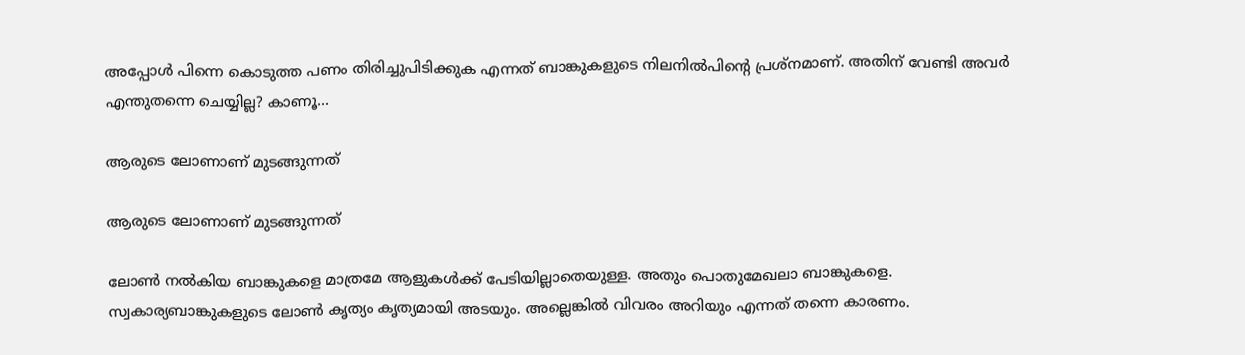അപ്പോള്‍ പിന്നെ കൊടുത്ത പണം തിരിച്ചുപിടിക്കുക എന്നത് ബാങ്കുകളുടെ നിലനില്‍പിന്റെ പ്രശ്‌നമാണ്. അതിന് വേണ്ടി അവര്‍ എന്തുതന്നെ ചെയ്യില്ല? കാണൂ...

ആരുടെ ലോണാണ് മുടങ്ങുന്നത്

ആരുടെ ലോണാണ് മുടങ്ങുന്നത്

ലോണ്‍ നല്‍കിയ ബാങ്കുകളെ മാത്രമേ ആളുകള്‍ക്ക് പേടിയില്ലാതെയുള്ള. അതും പൊതുമേഖലാ ബാങ്കുകളെ. സ്വകാര്യബാങ്കുകളുടെ ലോണ്‍ കൃത്യം കൃത്യമായി അടയും. അല്ലെങ്കില്‍ വിവരം അറിയും എന്നത് തന്നെ കാരണം.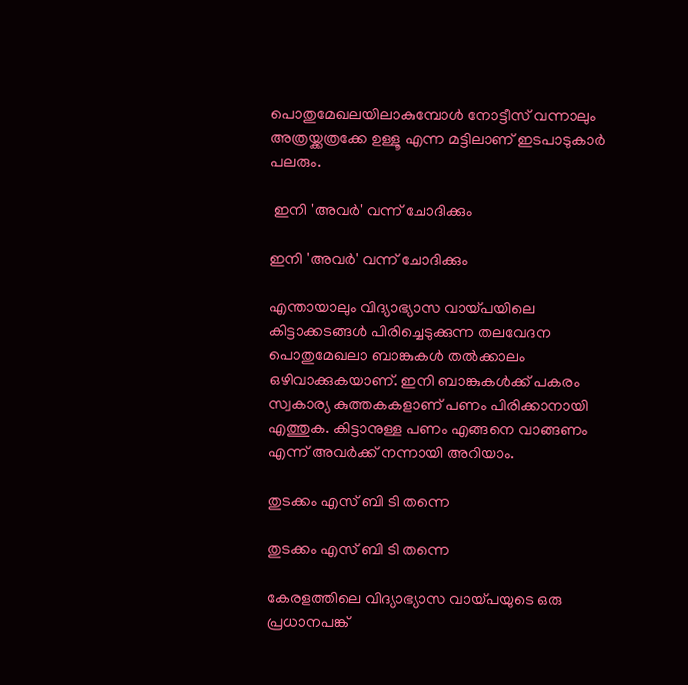പൊതുമേഖലയിലാകുമ്പോള്‍ നോട്ടീസ് വന്നാലും അത്രയ്ക്കത്രക്കേ ഉള്ളൂ എന്ന മട്ടിലാണ് ഇടപാടുകാര്‍ പലരും.

 ഇനി 'അവര്‍' വന്ന് ചോദിക്കും

ഇനി 'അവര്‍' വന്ന് ചോദിക്കും

എന്തായാലും വിദ്യാഭ്യാസ വായ്പയിലെ കിട്ടാക്കടങ്ങള്‍ പിരിച്ചെടുക്കുന്ന തലവേദന പൊതുമേഖലാ ബാങ്കുകള്‍ തല്‍ക്കാലം ഒഴിവാക്കുകയാണ്. ഇനി ബാങ്കുകള്‍ക്ക് പകരം സ്വകാര്യ കുത്തകകളാണ് പണം പിരിക്കാനായി എത്തുക. കിട്ടാനുള്ള പണം എങ്ങനെ വാങ്ങണം എന്ന് അവര്‍ക്ക് നന്നായി അറിയാം.

തുടക്കം എസ് ബി ടി തന്നെ

തുടക്കം എസ് ബി ടി തന്നെ

കേരളത്തിലെ വിദ്യാഭ്യാസ വായ്പയുടെ ഒരു പ്രധാനപങ്ക്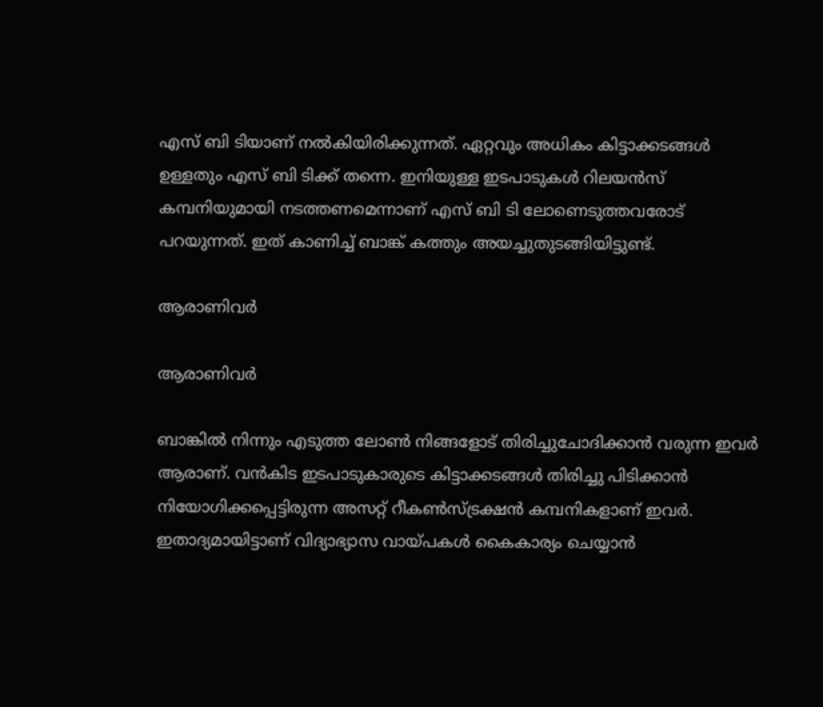എസ് ബി ടിയാണ് നല്‍കിയിരിക്കുന്നത്. ഏറ്റവും അധികം കിട്ടാക്കടങ്ങള്‍ ഉള്ളതും എസ് ബി ടിക്ക് തന്നെ. ഇനിയുള്ള ഇടപാടുകള്‍ റിലയന്‍സ് കമ്പനിയുമായി നടത്തണമെന്നാണ് എസ് ബി ടി ലോണെടുത്തവരോട് പറയുന്നത്. ഇത് കാണിച്ച് ബാങ്ക് കത്തും അയച്ചുതുടങ്ങിയിട്ടുണ്ട്.

ആരാണിവര്‍

ആരാണിവര്‍

ബാങ്കില്‍ നിന്നും എടുത്ത ലോണ്‍ നിങ്ങളോട് തിരിച്ചുചോദിക്കാന്‍ വരുന്ന ഇവര്‍ ആരാണ്. വന്‍കിട ഇടപാടുകാരുടെ കിട്ടാക്കടങ്ങള്‍ തിരിച്ചു പിടിക്കാന്‍ നിയോഗിക്കപ്പെട്ടിരുന്ന അസറ്റ് റീകണ്‍സ്ട്രക്ഷന്‍ കമ്പനികളാണ് ഇവര്‍. ഇതാദ്യമായിട്ടാണ് വിദ്യാഭ്യാസ വായ്പകള്‍ കൈകാര്യം ചെയ്യാന്‍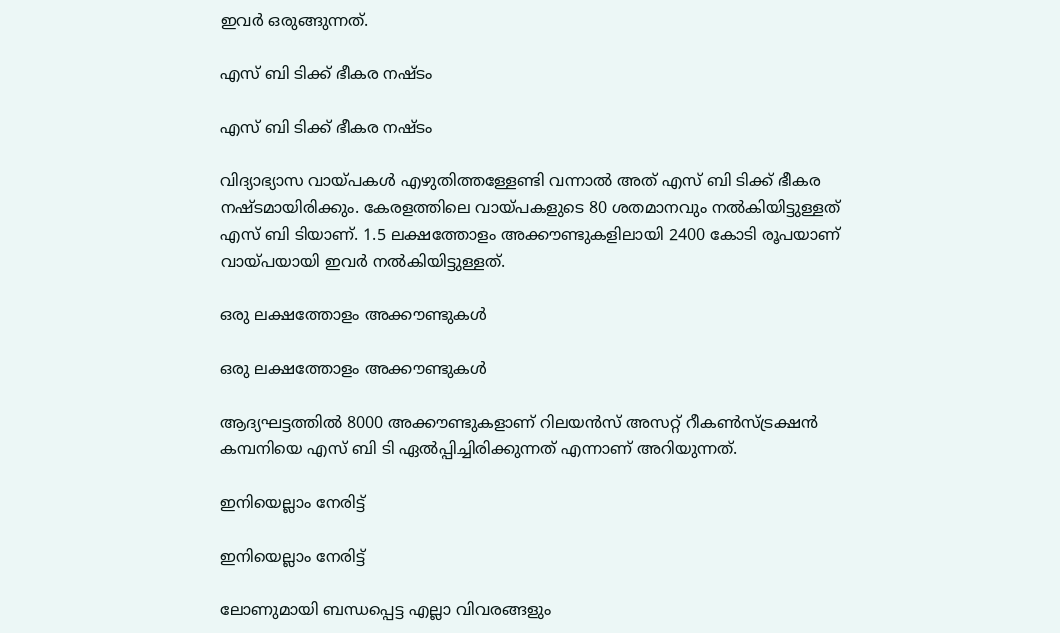ഇവര്‍ ഒരുങ്ങുന്നത്.

എസ് ബി ടിക്ക് ഭീകര നഷ്ടം

എസ് ബി ടിക്ക് ഭീകര നഷ്ടം

വിദ്യാഭ്യാസ വായ്പകള്‍ എഴുതിത്തള്ളേണ്ടി വന്നാല്‍ അത് എസ് ബി ടിക്ക് ഭീകര നഷ്ടമായിരിക്കും. കേരളത്തിലെ വായ്പകളുടെ 80 ശതമാനവും നല്‍കിയിട്ടുള്ളത് എസ് ബി ടിയാണ്. 1.5 ലക്ഷത്തോളം അക്കൗണ്ടുകളിലായി 2400 കോടി രൂപയാണ് വായ്പയായി ഇവര്‍ നല്‍കിയിട്ടുള്ളത്.

ഒരു ലക്ഷത്തോളം അക്കൗണ്ടുകള്‍

ഒരു ലക്ഷത്തോളം അക്കൗണ്ടുകള്‍

ആദ്യഘട്ടത്തില്‍ 8000 അക്കൗണ്ടുകളാണ് റിലയന്‍സ് അസറ്റ് റീകണ്‍സ്ട്രക്ഷന്‍ കമ്പനിയെ എസ് ബി ടി ഏല്‍പ്പിച്ചിരിക്കുന്നത് എന്നാണ് അറിയുന്നത്.

ഇനിയെല്ലാം നേരിട്ട്

ഇനിയെല്ലാം നേരിട്ട്

ലോണുമായി ബന്ധപ്പെട്ട എല്ലാ വിവരങ്ങളും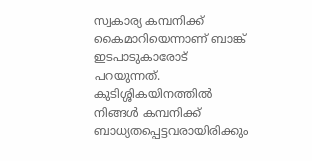സ്വകാര്യ കമ്പനിക്ക് കൈമാറിയെന്നാണ് ബാങ്ക് ഇടപാടുകാരോട് പറയുന്നത്. കുടിശ്ശികയിനത്തില്‍ നിങ്ങള്‍ കമ്പനിക്ക് ബാധ്യതപ്പെട്ടവരായിരിക്കും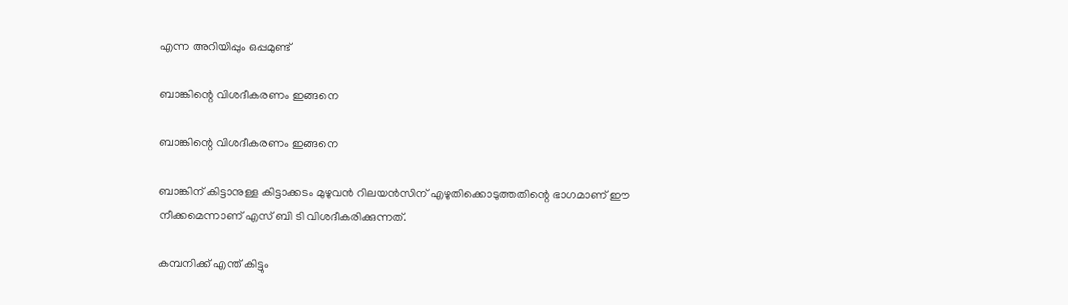എന്ന അറിയിപ്പും ഒപ്പമുണ്ട്

ബാങ്കിന്റെ വിശദീകരണം ഇങ്ങനെ

ബാങ്കിന്റെ വിശദീകരണം ഇങ്ങനെ

ബാങ്കിന് കിട്ടാനുള്ള കിട്ടാക്കടം മുഴുവന്‍ റിലയന്‍സിന് എഴുതിക്കൊടുത്തതിന്റെ ഭാഗമാണ് ഈ നീക്കമെന്നാണ് എസ് ബി ടി വിശദീകരിക്കുന്നത്.

കമ്പനിക്ക് എന്ത് കിട്ടും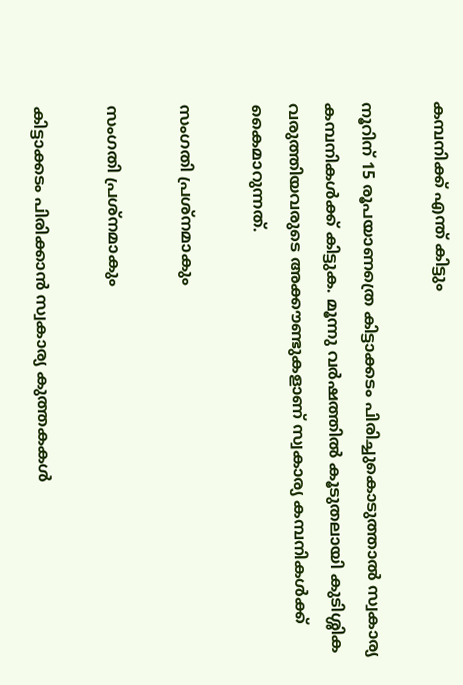കമ്പനിക്ക് എന്ത് കിട്ടും

നൂറിന് 15 രൂപയാണത്രെ കിട്ടാക്കടം പിരിച്ചുകൊടുത്താല്‍ സ്വകാര്യ കമ്പനികള്‍ക്ക് കിട്ടുക. മൂന്നു വര്‍ഷത്തില്‍ കൂടുതലായി കുടിശ്ശിക വരുത്തിയവരുടെ അക്കൗണ്ടുകളാണ് സ്വകാര്യ കമ്പനികള്‍ക്ക് കൈമാറുന്നത്.

സംഗതി പ്രശ്‌നമാകും

സംഗതി പ്രശ്‌നമാകും

കിട്ടാക്കടം പിരിക്കാന്‍ സ്വകാര്യ കുത്തകകള്‍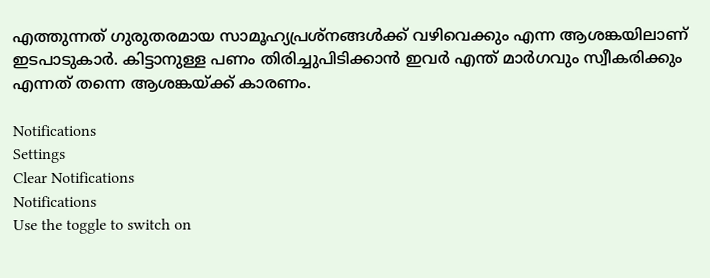എത്തുന്നത് ഗുരുതരമായ സാമൂഹ്യപ്രശ്‌നങ്ങള്‍ക്ക് വഴിവെക്കും എന്ന ആശങ്കയിലാണ് ഇടപാടുകാര്‍. കിട്ടാനുള്ള പണം തിരിച്ചുപിടിക്കാന്‍ ഇവര്‍ എന്ത് മാര്‍ഗവും സ്വീകരിക്കും എന്നത് തന്നെ ആശങ്കയ്ക്ക് കാരണം.

Notifications
Settings
Clear Notifications
Notifications
Use the toggle to switch on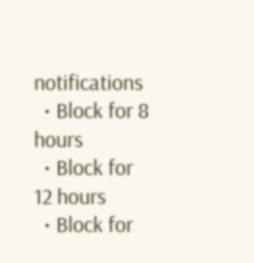notifications
  • Block for 8 hours
  • Block for 12 hours
  • Block for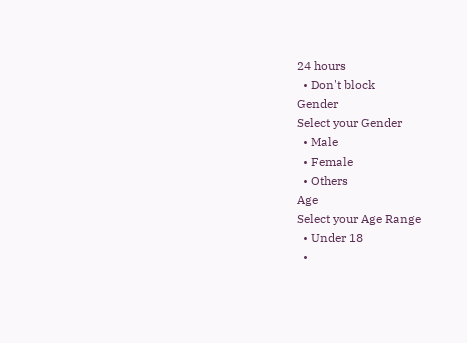24 hours
  • Don't block
Gender
Select your Gender
  • Male
  • Female
  • Others
Age
Select your Age Range
  • Under 18
  •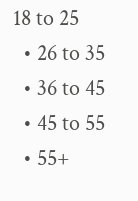18 to 25
  • 26 to 35
  • 36 to 45
  • 45 to 55
  • 55+